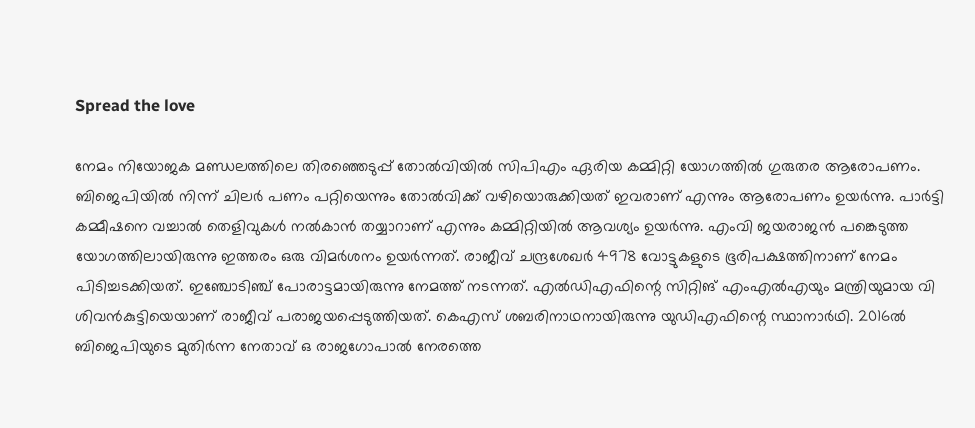Spread the love

നേമം നിയോജക മണ്ഡലത്തിലെ തിരഞ്ഞെടുപ്പ് തോല്‍വിയിൽ സിപിഎം ഏരിയ കമ്മിറ്റി യോഗത്തിൽ ഗുരുതര ആരോപണം. ബിജെപിയിൽ നിന്ന് ചിലർ പണം പറ്റിയെന്നും തോൽവിക്ക് വഴിയൊരുക്കിയത് ഇവരാണ് എന്നും ആരോപണം ഉയർന്നു. പാർട്ടി കമ്മീഷനെ വച്ചാൽ തെളിവുകൾ നൽകാൻ തയ്യാറാണ് എന്നും കമ്മിറ്റിയിൽ ആവശ്യം ഉയർന്നു. എംവി ജയരാജൻ പങ്കെടുത്ത യോഗത്തിലായിരുന്നു ഇത്തരം ഒരു വിമ‍ർശനം ഉയർന്നത്. രാജീവ് ചന്ദ്രശേഖർ 4978 വോട്ടുകളുടെ ഭൂരിപക്ഷത്തിനാണ് നേമം പിടിച്ചടക്കിയത്. ഇഞ്ചോടിഞ്ച് പോരാട്ടമായിരുന്നു നേമത്ത് നടന്നത്. എൽഡിഎഫിന്റെ സിറ്റിങ് എംഎൽഎയും മന്ത്രിയുമായ വി ശിവൻകുട്ടിയെയാണ് രാജീവ് പരാജയപ്പെടുത്തിയത്. കെഎസ് ശബരിനാഥനായിരുന്നു യുഡിഎഫിന്റെ സ്ഥാനാർഥി. 2016ൽ ബിജെപിയുടെ മുതിർന്ന നേതാവ് ഒ രാജഗോപാൽ നേരത്തെ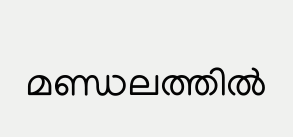മണ്ഡലത്തിൽ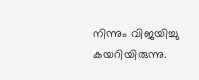നിന്നും വിജയിച്ചു കയറിയിരുന്നു.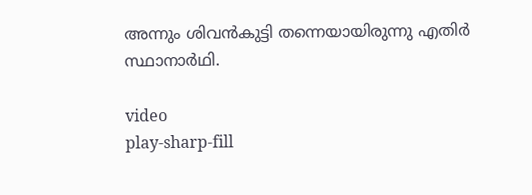അന്നും ശിവൻകുട്ടി തന്നെയായിരുന്നു എതിർ സ്ഥാനാർഥി.

video
play-sharp-fill